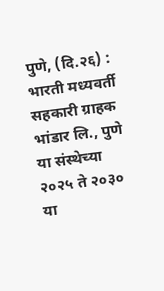पुणे, (दि.२६) : भारती मध्यवर्ती सहकारी ग्राहक भांडार लि., पुणे या संस्थेच्या २०२५ ते २०३० या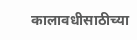कालावधीसाठीच्या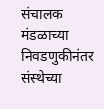संचालक मंडळाच्या निवडणुकीनंतर संस्थेच्या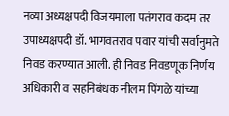नव्या अध्यक्षपदी विजयमाला पतंगराव कदम तर उपाध्यक्षपदी डॉ. भागवतराव पवार यांची सर्वानुमते निवड करण्यात आली. ही निवड निवडणूक निर्णय अधिकारी व सहनिबंधक नीलम पिंगळे यांच्या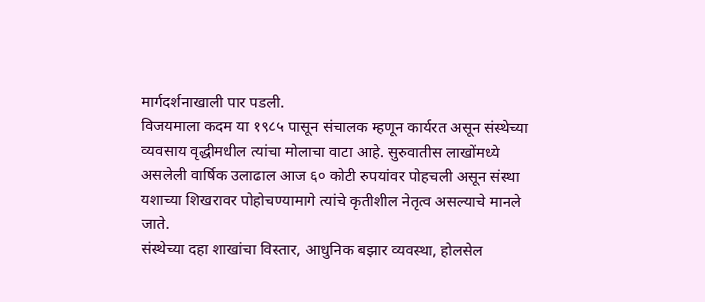मार्गदर्शनाखाली पार पडली.
विजयमाला कदम या १९८५ पासून संचालक म्हणून कार्यरत असून संस्थेच्या व्यवसाय वृद्धीमधील त्यांचा मोलाचा वाटा आहे. सुरुवातीस लाखोंमध्ये असलेली वार्षिक उलाढाल आज ६० कोटी रुपयांवर पोहचली असून संस्था यशाच्या शिखरावर पोहोचण्यामागे त्यांचे कृतीशील नेतृत्व असल्याचे मानले जाते.
संस्थेच्या दहा शाखांचा विस्तार, आधुनिक बझार व्यवस्था, होलसेल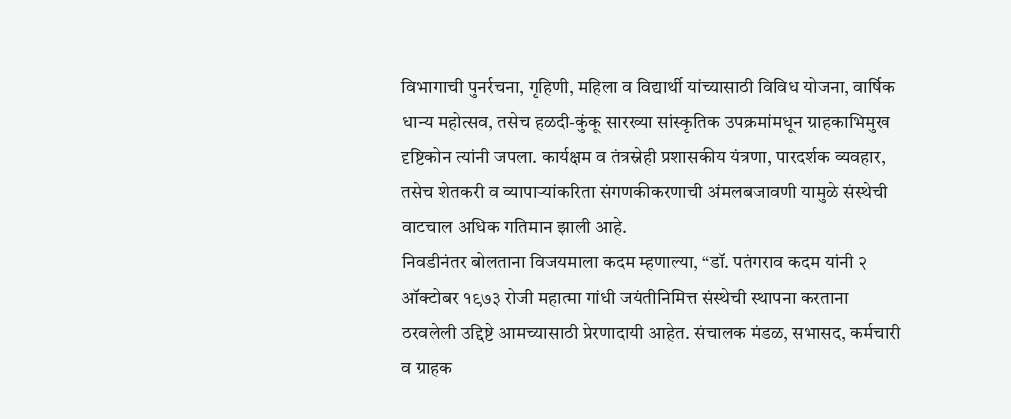विभागाची पुनर्रचना, गृहिणी, महिला व विद्यार्थी यांच्यासाठी विविध योजना, वार्षिक धान्य महोत्सव, तसेच हळदी-कुंकू सारख्या सांस्कृतिक उपक्रमांमधून ग्राहकाभिमुख दृष्टिकोन त्यांनी जपला. कार्यक्षम व तंत्रस्नेही प्रशासकीय यंत्रणा, पारदर्शक व्यवहार, तसेच शेतकरी व व्यापाऱ्यांकरिता संगणकीकरणाची अंमलबजावणी यामुळे संस्थेची वाटचाल अधिक गतिमान झाली आहे.
निवडीनंतर बोलताना विजयमाला कदम म्हणाल्या, “डॉ. पतंगराव कदम यांनी २ ऑक्टोबर १९७३ रोजी महात्मा गांधी जयंतीनिमित्त संस्थेची स्थापना करताना ठरवलेली उद्दिष्टे आमच्यासाठी प्रेरणादायी आहेत. संचालक मंडळ, सभासद, कर्मचारी व ग्राहक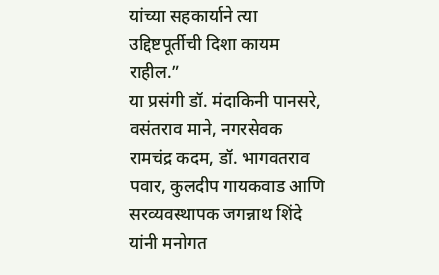यांच्या सहकार्याने त्या उद्दिष्टपूर्तीची दिशा कायम राहील.”
या प्रसंगी डॉ. मंदाकिनी पानसरे, वसंतराव माने, नगरसेवक रामचंद्र कदम, डॉ. भागवतराव पवार, कुलदीप गायकवाड आणि सरव्यवस्थापक जगन्नाथ शिंदे यांनी मनोगत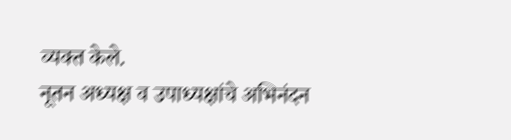व्यक्त केले.
नूतन अध्यक्ष व उपाध्यक्षांचे अभिनंदन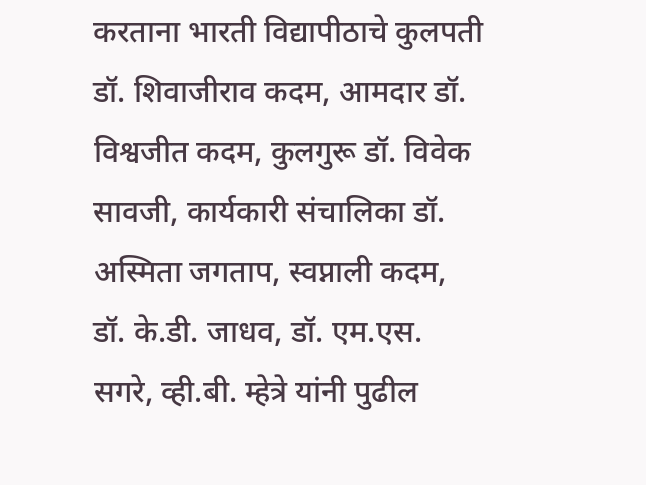करताना भारती विद्यापीठाचे कुलपती डॉ. शिवाजीराव कदम, आमदार डॉ. विश्वजीत कदम, कुलगुरू डॉ. विवेक सावजी, कार्यकारी संचालिका डॉ. अस्मिता जगताप, स्वप्नाली कदम, डॉ. के.डी. जाधव, डॉ. एम.एस. सगरे, व्ही.बी. म्हेत्रे यांनी पुढील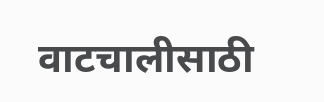वाटचालीसाठी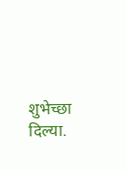शुभेच्छा दिल्या.